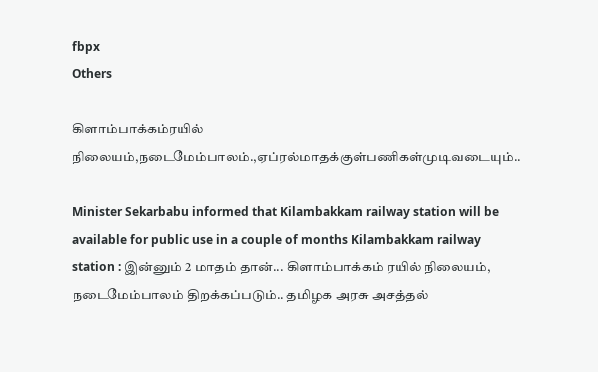fbpx
Others

கிளாம்பாக்கம்ரயில் நிலையம்,நடைமேம்பாலம்.,ஏப்ரல்மாதக்குள்பணிகள்முடிவடையும்..

Minister Sekarbabu informed that Kilambakkam railway station will be available for public use in a couple of months Kilambakkam railway station : இன்னும் 2 மாதம் தான்... கிளாம்பாக்கம் ரயில் நிலையம், நடைமேம்பாலம் திறக்கப்படும்.. தமிழக அரசு அசத்தல்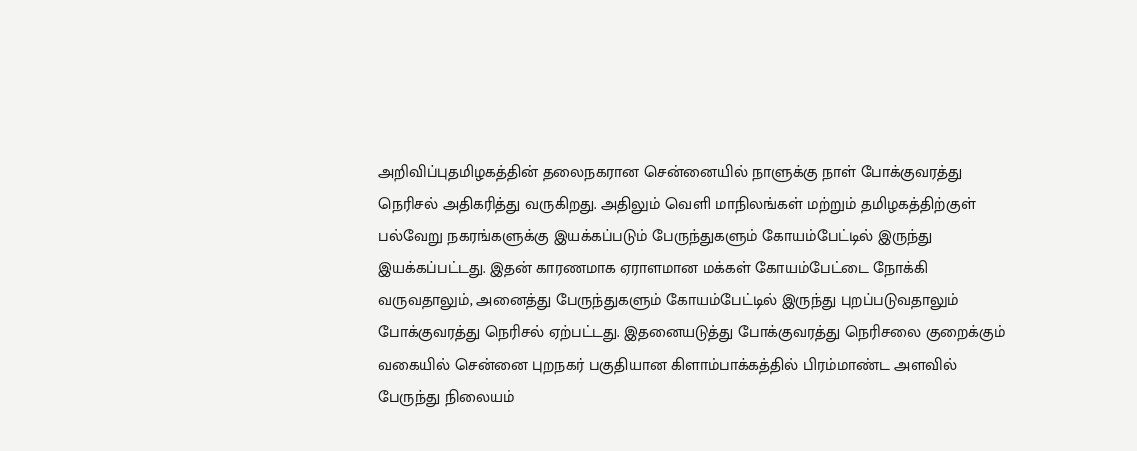அறிவிப்புதமிழகத்தின் தலைநகரான சென்னையில் நாளுக்கு நாள் போக்குவரத்து நெரிசல் அதிகரித்து வருகிறது. அதிலும் வெளி மாநிலங்கள் மற்றும் தமிழகத்திற்குள் பல்வேறு நகரங்களுக்கு இயக்கப்படும் பேருந்துகளும் கோயம்பேட்டில் இருந்து இயக்கப்பட்டது. இதன் காரணமாக ஏராளமான மக்கள் கோயம்பேட்டை நோக்கி வருவதாலும், அனைத்து பேருந்துகளும் கோயம்பேட்டில் இருந்து புறப்படுவதாலும் போக்குவரத்து நெரிசல் ஏற்பட்டது. இதனையடுத்து போக்குவரத்து நெரிசலை குறைக்கும் வகையில் சென்னை புறநகர் பகுதியான கிளாம்பாக்கத்தில் பிரம்மாண்ட அளவில் பேருந்து நிலையம்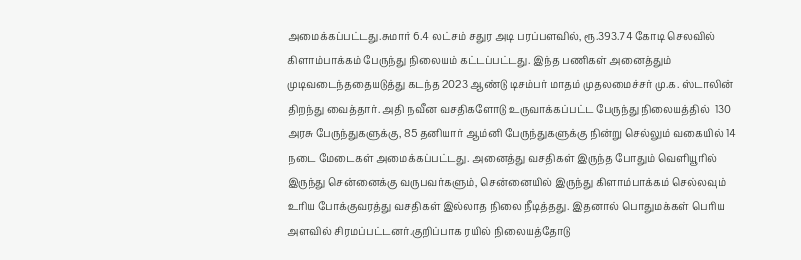அமைக்கப்பட்டது.சுமார் 6.4 லட்சம் சதுர அடி பரப்பளவில், ரூ.393.74 கோடி செலவில் கிளாம்பாக்கம் பேருந்து நிலையம் கட்டப்பட்டது. இந்த பணிகள் அனைத்தும் முடிவடைந்ததையடுத்து கடந்த 2023 ஆண்டு டிசம்பர் மாதம் முதலமைச்சர் மு.க. ஸ்டாலின் திறந்து வைத்தார். அதி நவீன வசதிகளோடு உருவாக்கப்பட்ட பேருந்து நிலையத்தில்  130 அரசு பேருந்துகளுக்கு, 85 தனியார் ஆம்னி பேருந்துகளுக்கு நின்று செல்லும் வகையில் 14 நடை மேடைகள் அமைக்கப்பட்டது. அனைத்து வசதிகள் இருந்த போதும் வெளியூரில் இருந்து சென்னைக்கு வருபவர்களும், சென்னையில் இருந்து கிளாம்பாக்கம் செல்லவும் உரிய போக்குவரத்து வசதிகள் இல்லாத நிலை நீடித்தது. இதனால் பொதுமக்கள் பெரிய அளவில் சிரமப்பட்டனர்.குறிப்பாக ரயில் நிலையத்தோடு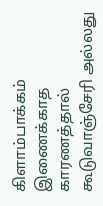கிளாம்பாக்கம் இணைக்காத காரணத்தால் கூடுவாஞ்சேரி அல்லது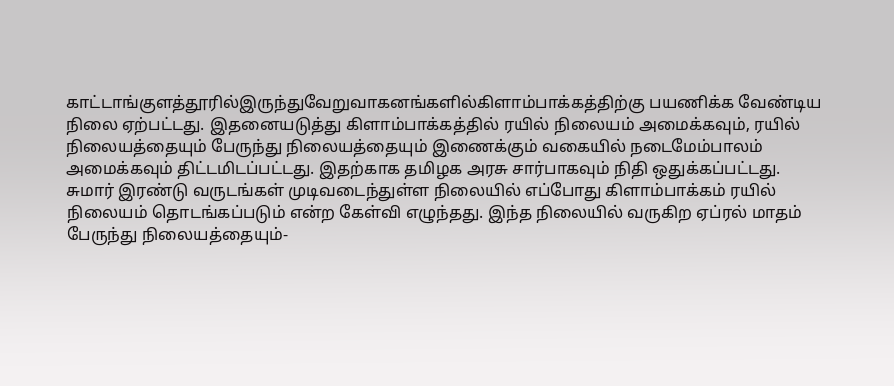காட்டாங்குளத்தூரில்இருந்துவேறுவாகனங்களில்கிளாம்பாக்கத்திற்கு பயணிக்க வேண்டிய நிலை ஏற்பட்டது. இதனையடுத்து கிளாம்பாக்கத்தில் ரயில் நிலையம் அமைக்கவும், ரயில் நிலையத்தையும் பேருந்து நிலையத்தையும் இணைக்கும் வகையில் நடைமேம்பாலம் அமைக்கவும் திட்டமிடப்பட்டது. இதற்காக தமிழக அரசு சார்பாகவும் நிதி ஒதுக்கப்பட்டது. சுமார் இரண்டு வருடங்கள் முடிவடைந்துள்ள நிலையில் எப்போது கிளாம்பாக்கம் ரயில் நிலையம் தொடங்கப்படும் என்ற கேள்வி எழுந்தது. இந்த நிலையில் வருகிற ஏப்ரல் மாதம் பேருந்து நிலையத்தையும்-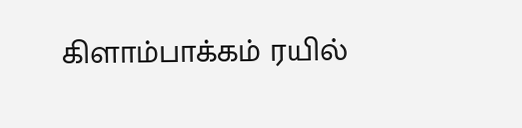கிளாம்பாக்கம் ரயில்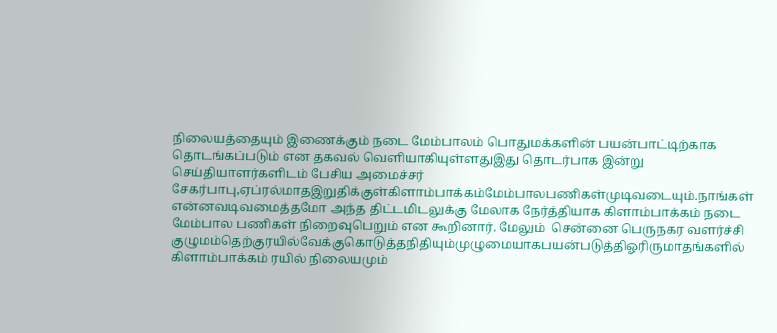நிலையத்தையும் இணைக்கும் நடை மேம்பாலம் பொதுமக்களின் பயன்பாட்டிற்காக தொடங்கப்படும் என தகவல் வெளியாகியுள்ளதுஇது தொடர்பாக இன்று செய்தியாளர்களிடம் பேசிய அமைச்சர் சேகர்பாபு,ஏப்ரல்மாதஇறுதிக்குள்கிளாம்பாக்கம்மேம்பாலபணிகள்முடிவடையும்.நாங்கள்  என்னவடிவமைத்தமோ அந்த திட்டமிடலுக்கு மேலாக நேர்த்தியாக கிளாம்பாக்கம் நடை மேம்பால பணிகள் நிறைவுபெறும் என கூறினார். மேலும்  சென்னை பெருநகர வளர்ச்சி குழுமம்தெற்குரயில்வேக்குகொடுத்தநிதியும்முழுமையாகபயன்படுத்திஓரிருமாதங்களில்  கிளாம்பாக்கம் ரயில் நிலையமும்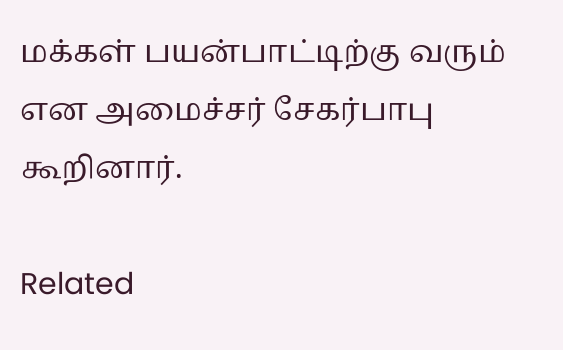மக்கள் பயன்பாட்டிற்கு வரும் என அமைச்சர் சேகர்பாபு கூறினார்.

Related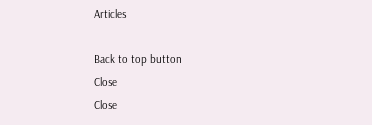Articles

Back to top button
Close
Close